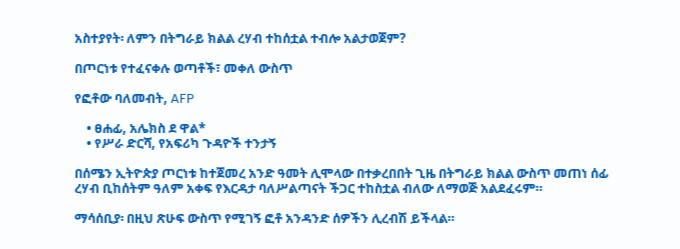አስተያየት፡ ለምን በትግራይ ክልል ረሃብ ተከሰቷል ተብሎ አልታወጀም?

በጦርነቱ የተፈናቀሉ ወጣቶች፣ መቀለ ውስጥ

የፎቶው ባለመብት, AFP

    • ፀሐፊ, አሌክስ ደ ዋል*
    • የሥራ ድርሻ, የአፍሪካ ጉዳዮች ተንታኝ

በሰሜን ኢትዮጵያ ጦርነቱ ከተጀመረ አንድ ዓመት ሊሞላው በተቃረበበት ጊዜ በትግራይ ክልል ውስጥ መጠነ ሰፊ ረሃብ ቢከሰትም ዓለም አቀፍ የእርዳታ ባለሥልጣናት ችጋር ተከስቷል ብለው ለማወጅ አልደፈሩም።

ማሳሰቢያ፡ በዚህ ጽሁፍ ውስጥ የሚገኝ ፎቶ አንዳንድ ሰዎችን ሊረብሽ ይችላል።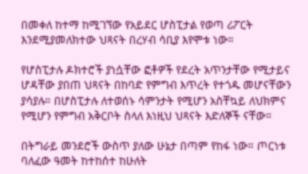በመቀለ ከተማ ከሚገኘው የአይደር ሆስፒታል የወጣ ሪፖርት እንደሚያመለክተው ህጻናት በረሃብ ሳቢያ እየሞቱ ነው።

የሆስፒታሉ ዶክተሮች ያነሷቸው ፎቶዎች የደረት አጥንታቸው የሚታይና ሆዳቸው ያበጠ ህጻናት በከባድ የምግብ እጥረት የተጎዱ መሆናቸውን ያሳያሉ። በሆስፒታሉ ለተወሰኑ ሳምንታት የሚሆን አስቸኳይ ለህክምና የሚሆን የምግብ አቅርቦት ስላለ እነዚህ ህጻናት እድለኞች ናቸው።

በትግራይ መንደሮች ውስጥ ያለው ሁኔታ በጣም የከፋ ነው። ጦርነቱ ባለፈው ዓመት ከተከሰተ ከሁለት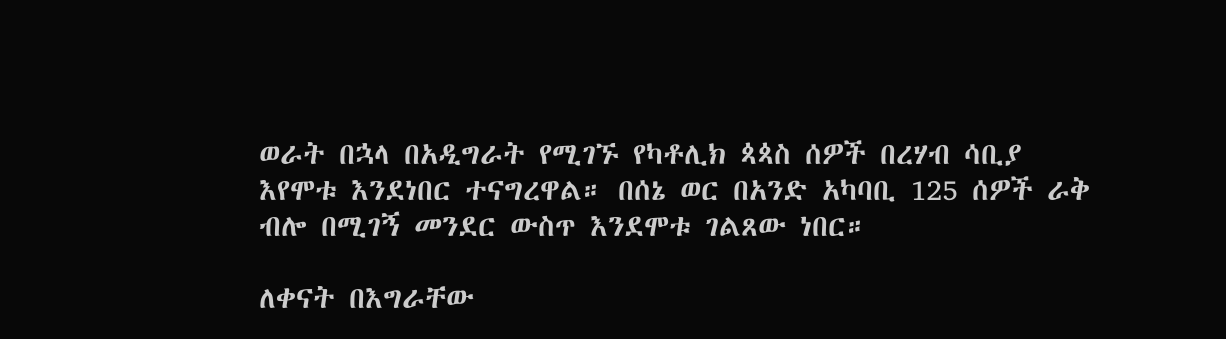ወራት በኋላ በአዲግራት የሚገኙ የካቶሊክ ጳጳስ ሰዎች በረሃብ ሳቢያ እየሞቱ እንደነበር ተናግረዋል። በሰኔ ወር በአንድ አካባቢ 125 ሰዎች ራቅ ብሎ በሚገኝ መንደር ውስጥ እንደሞቱ ገልጸው ነበር።

ለቀናት በእግራቸው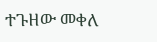ተጉዘው መቀለ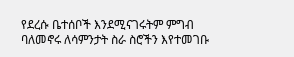የደረሱ ቤተሰቦች እንደሚናገሩትም ምግብ ባለመኖሩ ለሳምንታት ስራ ስሮችን እየተመገቡ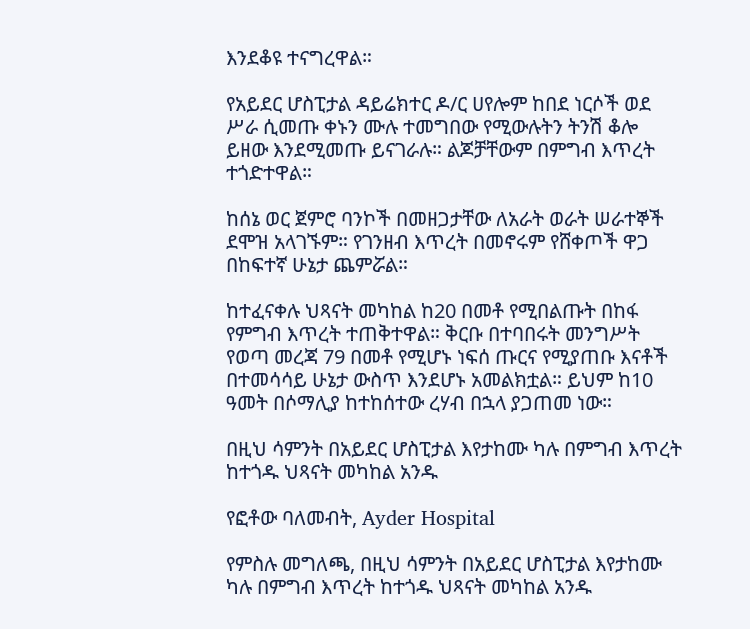እንደቆዩ ተናግረዋል።

የአይደር ሆስፒታል ዳይሬክተር ዶ/ር ሀየሎም ከበደ ነርሶች ወደ ሥራ ሲመጡ ቀኑን ሙሉ ተመግበው የሚውሉትን ትንሽ ቆሎ ይዘው እንደሚመጡ ይናገራሉ። ልጆቻቸውም በምግብ እጥረት ተጎድተዋል።

ከሰኔ ወር ጀምሮ ባንኮች በመዘጋታቸው ለአራት ወራት ሠራተኞች ደሞዝ አላገኙም። የገንዘብ እጥረት በመኖሩም የሸቀጦች ዋጋ በከፍተኛ ሁኔታ ጨምሯል።

ከተፈናቀሉ ህጻናት መካከል ከ20 በመቶ የሚበልጡት በከፋ የምግብ እጥረት ተጠቅተዋል። ቅርቡ በተባበሩት መንግሥት የወጣ መረጃ 79 በመቶ የሚሆኑ ነፍሰ ጡርና የሚያጠቡ እናቶች በተመሳሳይ ሁኔታ ውስጥ እንደሆኑ አመልክቷል። ይህም ከ10 ዓመት በሶማሊያ ከተከሰተው ረሃብ በኋላ ያጋጠመ ነው።

በዚህ ሳምንት በአይደር ሆስፒታል እየታከሙ ካሉ በምግብ እጥረት ከተጎዱ ህጻናት መካከል አንዱ

የፎቶው ባለመብት, Ayder Hospital

የምስሉ መግለጫ, በዚህ ሳምንት በአይደር ሆስፒታል እየታከሙ ካሉ በምግብ እጥረት ከተጎዱ ህጻናት መካከል አንዱ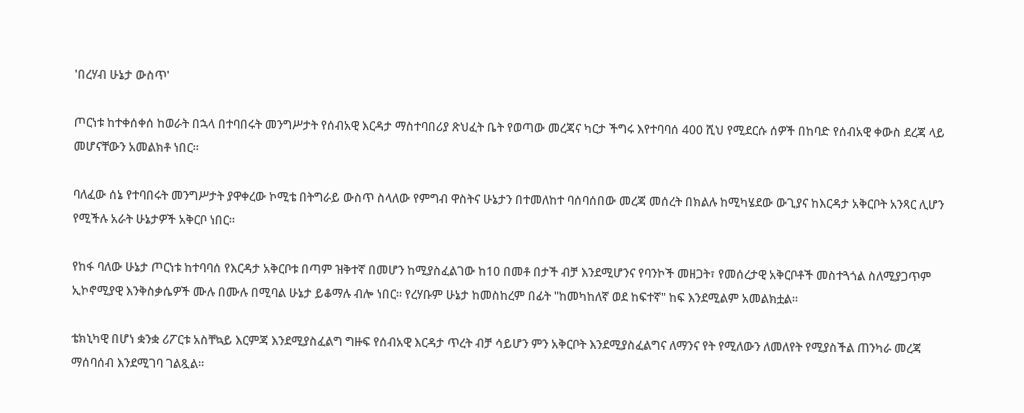'በረሃብ ሁኔታ ውስጥ'

ጦርነቱ ከተቀሰቀሰ ከወራት በኋላ በተባበሩት መንግሥታት የሰብአዊ እርዳታ ማስተባበሪያ ጽህፈት ቤት የወጣው መረጃና ካርታ ችግሩ እየተባባሰ 400 ሺህ የሚደርሱ ሰዎች በከባድ የሰብአዊ ቀውስ ደረጃ ላይ መሆናቸውን አመልክቶ ነበር።

ባለፈው ሰኔ የተባበሩት መንግሥታት ያዋቀረው ኮሚቴ በትግራይ ውስጥ ስላለው የምግብ ዋስትና ሁኔታን በተመለከተ ባሰባሰበው መረጃ መሰረት በክልሉ ከሚካሄደው ውጊያና ከእርዳታ አቅርቦት አንጻር ሊሆን የሚችሉ አራት ሁኔታዎች አቅርቦ ነበር።

የከፋ ባለው ሁኔታ ጦርነቱ ከተባባሰ የእርዳታ አቅርቦቱ በጣም ዝቅተኛ በመሆን ከሚያስፈልገው ከ10 በመቶ በታች ብቻ እንደሚሆንና የባንኮች መዘጋት፣ የመሰረታዊ አቅርቦቶች መስተጓጎል ስለሚያጋጥም ኢኮኖሚያዊ እንቅስቃሴዎች ሙሉ በሙሉ በሚባል ሁኔታ ይቆማሉ ብሎ ነበር። የረሃቡም ሁኔታ ከመስከረም በፊት "ከመካከለኛ ወደ ከፍተኛ" ከፍ እንደሚልም አመልክቷል።

ቴክኒካዊ በሆነ ቋንቋ ሪፖርቱ አስቸኳይ እርምጃ እንደሚያስፈልግ ግዙፍ የሰብአዊ እርዳታ ጥረት ብቻ ሳይሆን ምን አቅርቦት እንደሚያስፈልግና ለማንና የት የሚለውን ለመለየት የሚያስችል ጠንካራ መረጃ ማሰባሰብ እንደሚገባ ገልጿል።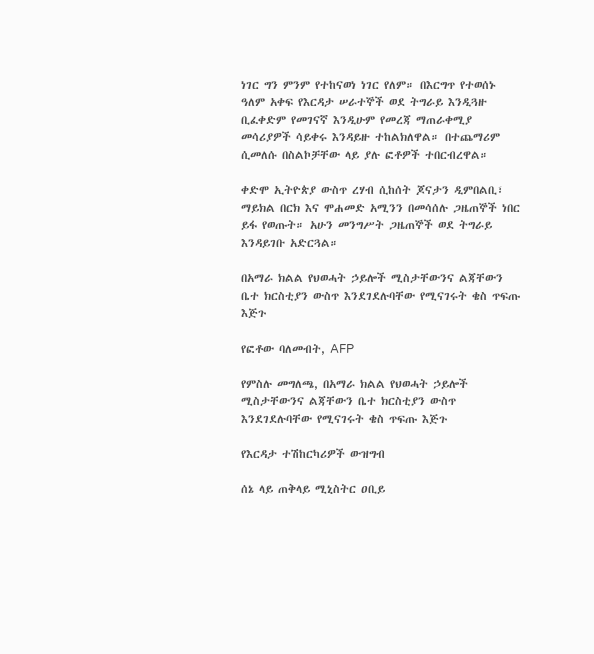ነገር ግን ምንም የተከናወነ ነገር የለም። በእርግጥ የተወሰኑ ዓለም አቀፍ የእርዳታ ሠራተኞች ወደ ትግራይ እንዲጓዙ ቢፈቀድም የመገናኛ እንዲሁም የመረጃ ማጠራቀሚያ መሳሪያዎች ሳይቀሩ እንዳይዙ ተከልክለዋል። በተጨማሪም ሲመለሱ በስልኮቻቸው ላይ ያሉ ፎቶዎች ተበርብረዋል።

ቀድሞ ኢትዮጵያ ውስጥ ረሃብ ሲከሰት ጆናታን ዲምበልቢ፣ ማይክል በርክ እና ሞሐመድ አሚንን በመሳሰሉ ጋዜጠኞች ነበር ይፋ የወጡት። አሁን መንግሥት ጋዜጠኞች ወደ ትግራይ እንዳይገቡ አድርጓል።

በአማራ ክልል የህወሓት ኃይሎች ሚስታቸውንና ልጃቸውን ቤተ ክርስቲያን ውስጥ እንደገደሉባቸው የሚናገሩት ቄስ ጥፍጡ እጅጉ

የፎቶው ባለመብት, AFP

የምስሉ መግለጫ, በአማራ ክልል የህወሓት ኃይሎች ሚስታቸውንና ልጃቸውን ቤተ ክርስቲያን ውስጥ እንደገደሉባቸው የሚናገሩት ቄስ ጥፍጡ እጅጉ

የእርዳታ ተሽከርካሪዎች ውዝግብ

ሰኔ ላይ ጠቅላይ ሚኒስትር ዐቢይ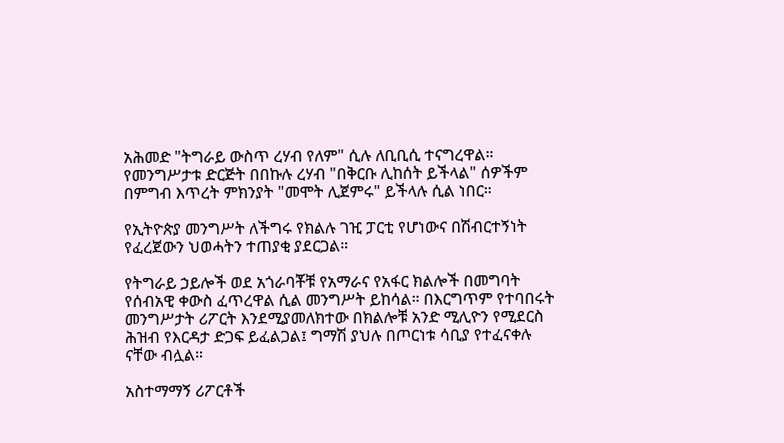አሕመድ "ትግራይ ውስጥ ረሃብ የለም" ሲሉ ለቢቢሲ ተናግረዋል። የመንግሥታቱ ድርጅት በበኩሉ ረሃብ "በቅርቡ ሊከሰት ይችላል" ሰዎችም በምግብ እጥረት ምክንያት "መሞት ሊጀምሩ" ይችላሉ ሲል ነበር።

የኢትዮጵያ መንግሥት ለችግሩ የክልሉ ገዢ ፓርቲ የሆነውና በሽብርተኝነት የፈረጀውን ህወሓትን ተጠያቂ ያደርጋል።

የትግራይ ኃይሎች ወደ አጎራባቾቹ የአማራና የአፋር ክልሎች በመግባት የሰብአዊ ቀውስ ፈጥረዋል ሲል መንግሥት ይከሳል። በእርግጥም የተባበሩት መንግሥታት ሪፖርት እንደሚያመለክተው በክልሎቹ አንድ ሚሊዮን የሚደርስ ሕዝብ የእርዳታ ድጋፍ ይፈልጋል፤ ግማሽ ያህሉ በጦርነቱ ሳቢያ የተፈናቀሉ ናቸው ብሏል።

አስተማማኝ ሪፖርቶች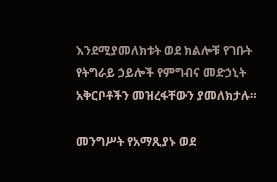እንደሚያመለክቱት ወደ ክልሎቹ የገቡት የትግራይ ኃይሎች የምግብና መድኃኒት አቅርቦቶችን መዝረፋቸውን ያመለክታሉ።

መንግሥት የአማጺያኑ ወደ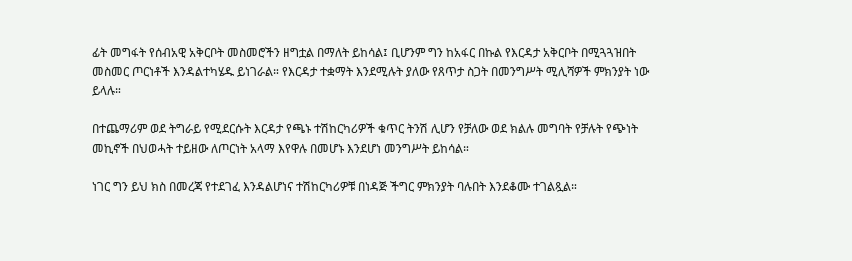ፊት መግፋት የሰብአዊ አቅርቦት መስመሮችን ዘግቷል በማለት ይከሳል፤ ቢሆንም ግን ከአፋር በኩል የእርዳታ አቅርቦት በሚጓጓዝበት መስመር ጦርነቶች እንዳልተካሄዱ ይነገራል። የእርዳታ ተቋማት እንደሚሉት ያለው የጸጥታ ስጋት በመንግሥት ሚሊሻዎች ምክንያት ነው ይላሉ።

በተጨማሪም ወደ ትግራይ የሚደርሱት እርዳታ የጫኑ ተሽከርካሪዎች ቁጥር ትንሽ ሊሆን የቻለው ወደ ክልሉ መግባት የቻሉት የጭነት መኪኖች በህወሓት ተይዘው ለጦርነት አላማ እየዋሉ በመሆኑ እንደሆነ መንግሥት ይከሳል።

ነገር ግን ይህ ክስ በመረጃ የተደገፈ እንዳልሆነና ተሽከርካሪዎቹ በነዳጅ ችግር ምክንያት ባሉበት እንደቆሙ ተገልጿል።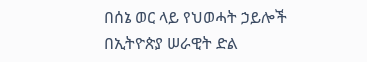በሰኔ ወር ላይ የህወሓት ኃይሎች በኢትዮጵያ ሠራዊት ድል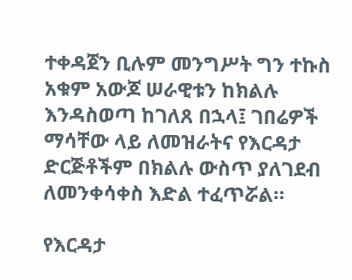ተቀዳጀን ቢሉም መንግሥት ግን ተኩስ አቁም አውጆ ሠራዊቱን ከክልሉ እንዳስወጣ ከገለጸ በኋላ፤ ገበሬዎች ማሳቸው ላይ ለመዝራትና የእርዳታ ድርጅቶችም በክልሉ ውስጥ ያለገደብ ለመንቀሳቀስ እድል ተፈጥሯል።

የእርዳታ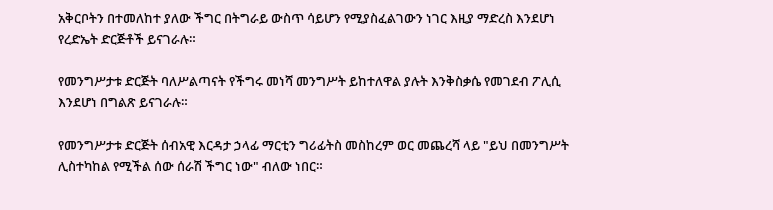አቅርቦትን በተመለከተ ያለው ችግር በትግራይ ውስጥ ሳይሆን የሚያስፈልገውን ነገር እዚያ ማድረስ እንደሆነ የረድኤት ድርጅቶች ይናገራሉ።

የመንግሥታቱ ድርጅት ባለሥልጣናት የችግሩ መነሻ መንግሥት ይከተለዋል ያሉት እንቅስቃሴ የመገደብ ፖሊሲ እንደሆነ በግልጽ ይናገራሉ።

የመንግሥታቱ ድርጅት ሰብአዊ እርዳታ ኃላፊ ማርቲን ግሪፊትስ መስከረም ወር መጨረሻ ላይ "ይህ በመንግሥት ሊስተካከል የሚችል ሰው ሰራሽ ችግር ነው" ብለው ነበር።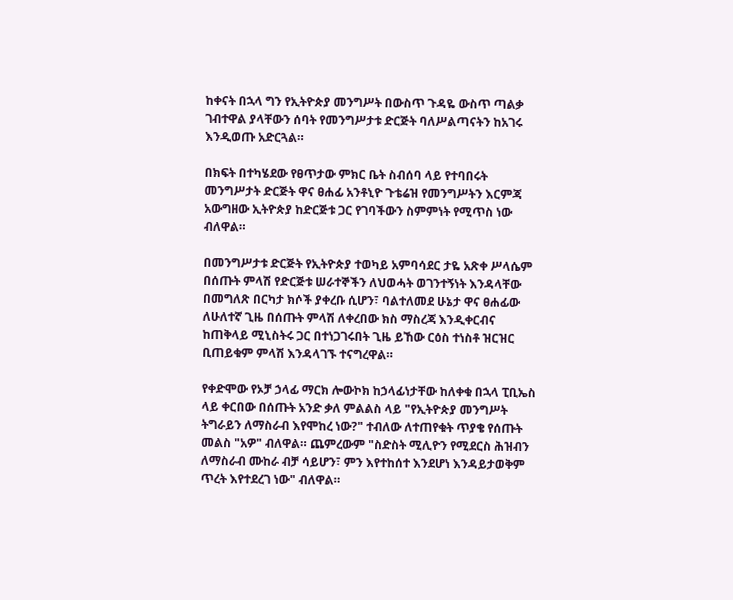ከቀናት በኋላ ግን የኢትዮጵያ መንግሥት በውስጥ ጉዳዬ ውስጥ ጣልቃ ገብተዋል ያላቸውን ሰባት የመንግሥታቱ ድርጅት ባለሥልጣናትን ከአገሩ እንዲወጡ አድርጓል።

በክፍት በተካሄደው የፀጥታው ምክር ቤት ስብሰባ ላይ የተባበሩት መንግሥታት ድርጅት ዋና ፀሐፊ አንቶኒዮ ጉቴሬዝ የመንግሥትን እርምጃ አውግዘው ኢትዮጵያ ከድርጅቱ ጋር የገባችውን ስምምነት የሚጥስ ነው ብለዋል።

በመንግሥታቱ ድርጅት የኢትዮጵያ ተወካይ አምባሳደር ታዬ አጽቀ ሥላሴም በሰጡት ምላሽ የድርጅቱ ሠራተኞችን ለህወሓት ወገንተኝነት እንዳላቸው በመግለጽ በርካታ ክሶች ያቀረቡ ሲሆን፣ ባልተለመደ ሁኔታ ዋና ፀሐፊው ለሁለተኛ ጊዜ በሰጡት ምላሽ ለቀረበው ክስ ማስረጃ እንዲቀርብና ከጠቅላይ ሚኒስትሩ ጋር በተነጋገሩበት ጊዜ ይኸው ርዕስ ተነስቶ ዝርዝር ቢጠይቁም ምላሽ እንዳላገኙ ተናግረዋል።

የቀድሞው የኦቻ ኃላፊ ማርክ ሎውኮክ ከኃላፊነታቸው ከለቀቁ በኋላ ፒቢኤስ ላይ ቀርበው በሰጡት አንድ ቃለ ምልልስ ላይ "የኢትዮጵያ መንግሥት ትግራይን ለማስራብ እየሞከረ ነው?" ተብለው ለተጠየቁት ጥያቄ የሰጡት መልስ "አዎ" ብለዋል። ጨምረውም "ስድስት ሚሊዮን የሚደርስ ሕዝብን ለማስራብ ሙከራ ብቻ ሳይሆን፣ ምን እየተከሰተ እንደሆነ እንዳይታወቅም ጥረት እየተደረገ ነው" ብለዋል።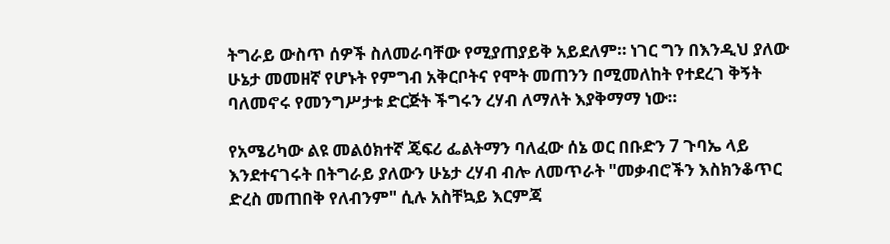ትግራይ ውስጥ ሰዎች ስለመራባቸው የሚያጠያይቅ አይደለም። ነገር ግን በእንዲህ ያለው ሁኔታ መመዘኛ የሆኑት የምግብ አቅርቦትና የሞት መጠንን በሚመለከት የተደረገ ቅኝት ባለመኖሩ የመንግሥታቱ ድርጅት ችግሩን ረሃብ ለማለት እያቅማማ ነው።

የአሜሪካው ልዩ መልዕክተኛ ጄፍሪ ፌልትማን ባለፈው ሰኔ ወር በቡድን 7 ጉባኤ ላይ እንደተናገሩት በትግራይ ያለውን ሁኔታ ረሃብ ብሎ ለመጥራት "መቃብሮችን እስክንቆጥር ድረስ መጠበቅ የለብንም" ሲሉ አስቸኳይ እርምጃ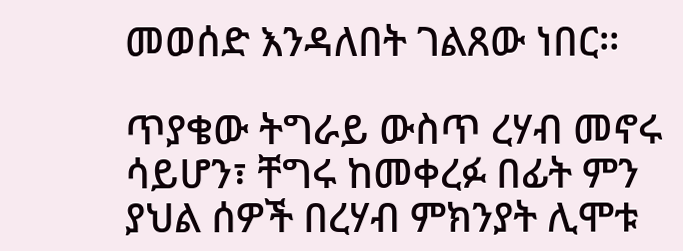መወሰድ እንዳለበት ገልጸው ነበር።

ጥያቄው ትግራይ ውስጥ ረሃብ መኖሩ ሳይሆን፣ ቸግሩ ከመቀረፉ በፊት ምን ያህል ሰዎች በረሃብ ምክንያት ሊሞቱ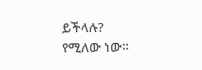ይችላሉ? የሚለው ነው።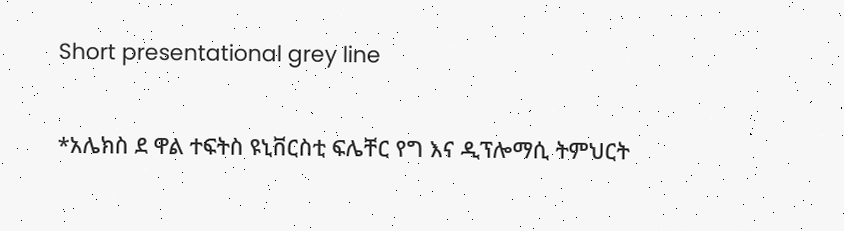Short presentational grey line

*አሌክስ ደ ዋል ተፍትስ ዩኒቨርስቲ ፍሌቸር የግ እና ዲፕሎማሲ ትምህርት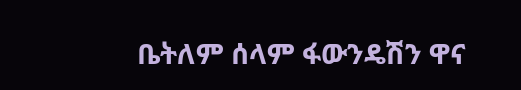ቤትለም ሰላም ፋውንዴሽን ዋና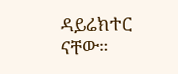ዳይሬክተር ናቸው።